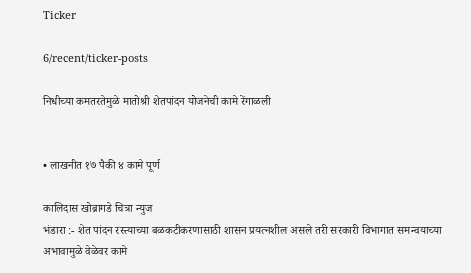Ticker

6/recent/ticker-posts

निधीच्या कमतरतेमुळे मातोश्री शेतपांदन योजनेची कामे रेंगाळली


• लाखनीत १७ पैकी ४ कामे पूर्ण

कालिदास खोब्रागडे चित्रा न्युज
भंडारा :- शेत पांदन रस्त्याच्या बळकटीकरणासाठी शासन प्रयत्नशील असले तरी सरकारी विभागात समन्वयाच्या अभावामुळे वेळेवर कामे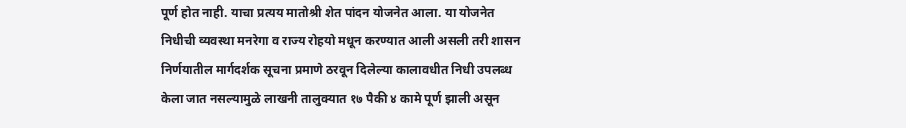पूर्ण होत नाही. याचा प्रत्यय मातोश्री शेत पांदन योजनेत आला. या योजनेत निधीची व्यवस्था मनरेगा व राज्य रोहयो मधून करण्यात आली असली तरी शासन निर्णयातील मार्गदर्शक सूचना प्रमाणे ठरवून दिलेल्या कालावधीत निधी उपलब्ध केला जात नसल्यामुळे लाखनी तालुक्यात १७ पैकी ४ कामे पूर्ण झाली असून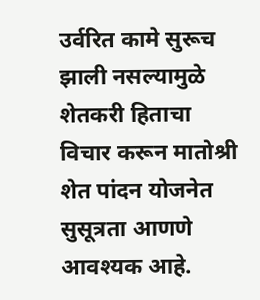उर्वरित कामे सुरूच झाली नसल्यामुळे शेतकरी हिताचा विचार करून मातोश्री शेत पांदन योजनेत सुसूत्रता आणणे आवश्यक आहे.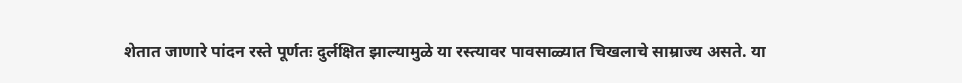शेतात जाणारे पांदन रस्ते पूर्णतः दुर्लक्षित झाल्यामुळे या रस्त्यावर पावसाळ्यात चिखलाचे साम्राज्य असते. या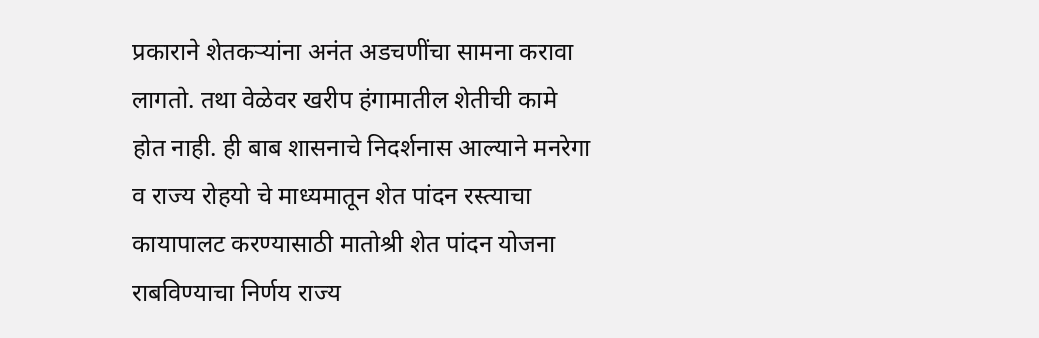प्रकाराने शेतकऱ्यांना अनंत अडचणींचा सामना करावा लागतो. तथा वेळेवर खरीप हंगामातील शेतीची कामे होत नाही. ही बाब शासनाचे निदर्शनास आल्याने मनरेगा व राज्य रोहयो चे माध्यमातून शेत पांदन रस्त्याचा कायापालट करण्यासाठी मातोश्री शेत पांदन योजना राबविण्याचा निर्णय राज्य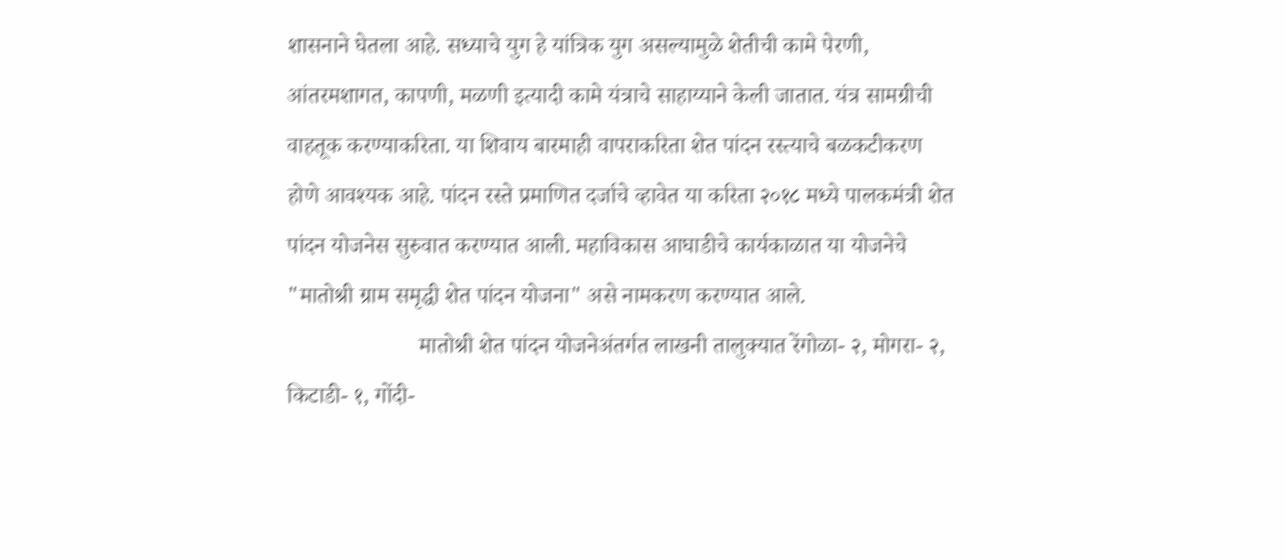शासनाने घेतला आहे. सध्याचे युग हे यांत्रिक युग असल्यामुळे शेतीची कामे पेरणी, आंतरमशागत, कापणी, मळणी इत्यादी कामे यंत्राचे साहाय्याने केली जातात. यंत्र सामग्रीची वाहतूक करण्याकरिता. या शिवाय बारमाही वापराकरिता शेत पांदन रस्त्याचे बळकटीकरण होणे आवश्यक आहे. पांदन रस्ते प्रमाणित दर्जाचे व्हावेत या करिता २०१८ मध्ये पालकमंत्री शेत पांदन योजनेस सुरुवात करण्यात आली. महाविकास आघाडीचे कार्यकाळात या योजनेचे "मातोश्री ग्राम समृद्धी शेत पांदन योजना" असे नामकरण करण्यात आले.
                       मातोश्री शेत पांदन योजनेअंतर्गत लाखनी तालुक्यात रेंगोळा- २, मोगरा- २, किटाडी- १, गोंदी-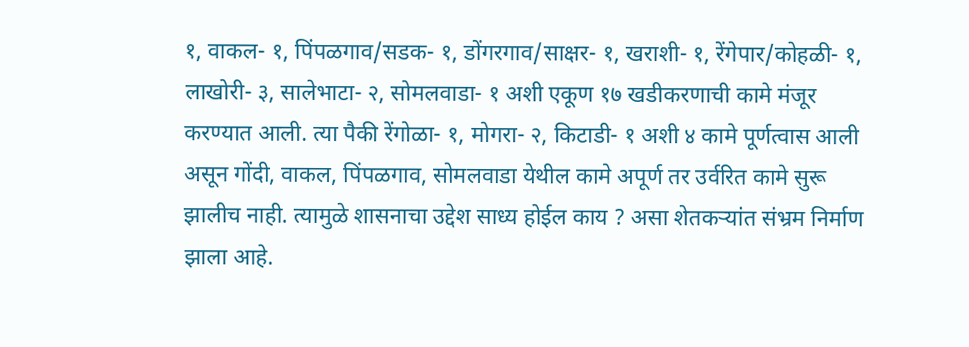१, वाकल- १, पिंपळगाव/सडक- १, डोंगरगाव/साक्षर- १, खराशी- १, रेंगेपार/कोहळी- १, लाखोरी- ३, सालेभाटा- २, सोमलवाडा- १ अशी एकूण १७ खडीकरणाची कामे मंजूर करण्यात आली. त्या पैकी रेंगोळा- १, मोगरा- २, किटाडी- १ अशी ४ कामे पूर्णत्वास आली असून गोंदी, वाकल, पिंपळगाव, सोमलवाडा येथील कामे अपूर्ण तर उर्वरित कामे सुरू झालीच नाही. त्यामुळे शासनाचा उद्देश साध्य होईल काय ? असा शेतकऱ्यांत संभ्रम निर्माण झाला आहे.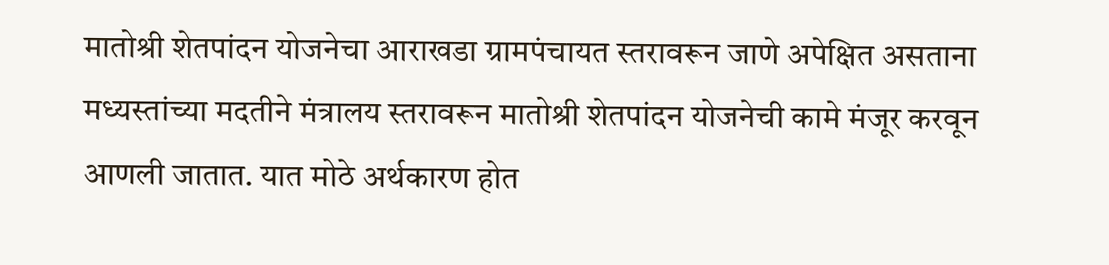मातोश्री शेतपांदन योजनेचा आराखडा ग्रामपंचायत स्तरावरून जाणे अपेक्षित असताना मध्यस्तांच्या मदतीने मंत्रालय स्तरावरून मातोश्री शेतपांदन योजनेची कामे मंजूर करवून आणली जातात. यात मोठे अर्थकारण होत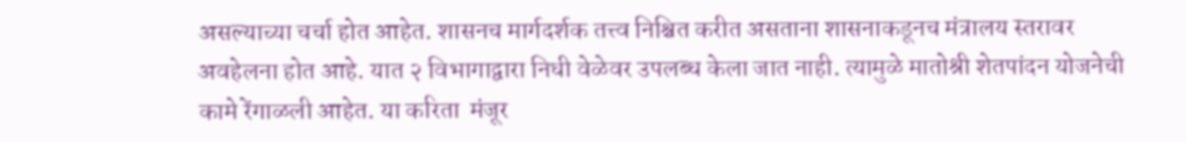असल्याच्या चर्चा होत आहेत. शासनच मार्गदर्शक तत्त्व निश्चित करीत असताना शासनाकडूनच मंत्रालय स्तरावर अवहेलना होत आहे. यात २ विभागाद्वारा निधी वेळेवर उपलब्ध केला जात नाही. त्यामुळे मातोश्री शेतपांदन योजनेची कामे रेंगाळली आहेत. या करिता  मंजूर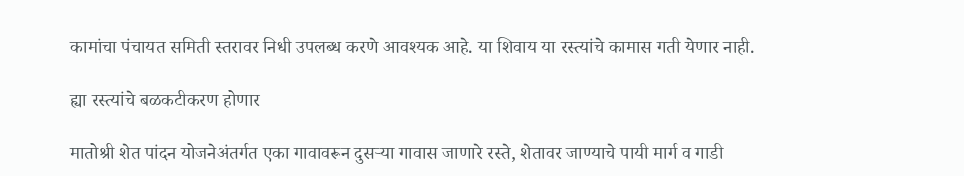कामांचा पंचायत समिती स्तरावर निधी उपलब्ध करणे आवश्यक आहे. या शिवाय या रस्त्यांचे कामास गती येणार नाही.

ह्या रस्त्यांचे बळकटीकरण होणार

मातोश्री शेत पांदन योजनेअंतर्गत एका गावावरून दुसऱ्या गावास जाणारे रस्ते, शेतावर जाण्याचे पायी मार्ग व गाडी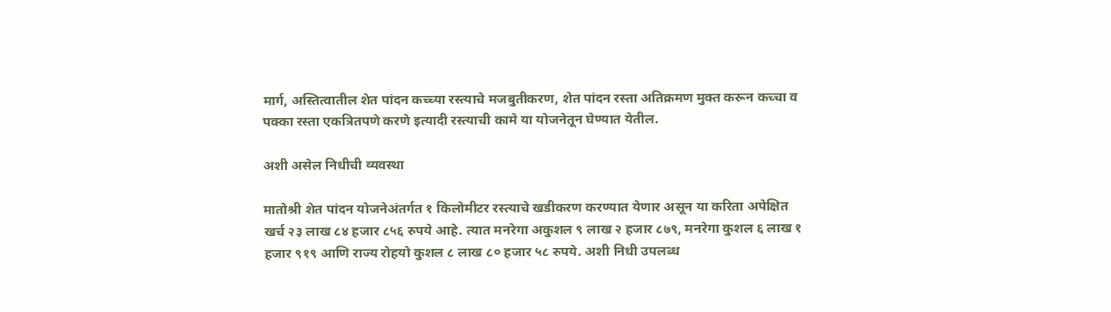मार्ग, अस्तित्वातील शेत पांदन कच्च्या रस्त्याचे मजबुतीकरण, शेत पांदन रस्ता अतिक्रमण मुक्त करून कच्चा व पक्का रस्ता एकत्रितपणे करणे इत्यादी रस्त्याची कामे या योजनेतून घेण्यात येतील.

अशी असेल निधीची व्यवस्था

मातोश्री शेत पांदन योजनेअंतर्गत १ किलोमीटर रस्त्याचे खडीकरण करण्यात येणार असून या करिता अपेक्षित खर्च २३ लाख ८४ हजार ८५६ रुपये आहे. त्यात मनरेगा अकुशल ९ लाख २ हजार ८७९, मनरेगा कुशल ६ लाख १ हजार ९१९ आणि राज्य रोहयो कुशल ८ लाख ८० हजार ५८ रुपये. अशी निधी उपलब्ध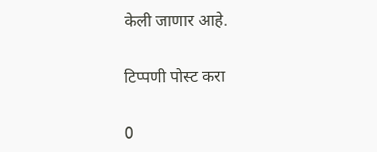केली जाणार आहे.

टिप्पणी पोस्ट करा

0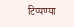टिप्पण्या